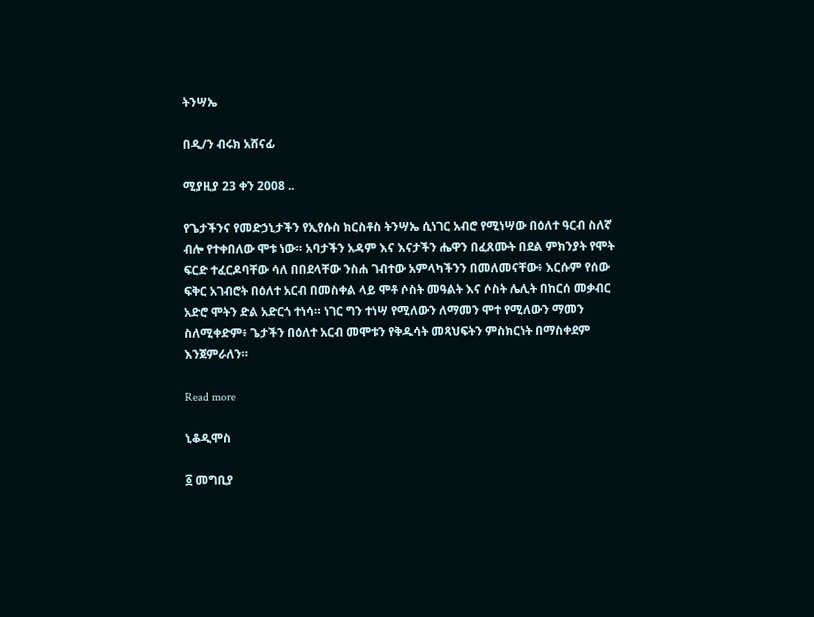ትንሣኤ

በዲ/ን ብሩክ አሸናፊ

ሚያዚያ 23 ቀን 2008 ..

የጌታችንና የመድኃኒታችን የኢየሱስ ክርስቶስ ትንሣኤ ሲነገር አብሮ የሚነሣው በዕለተ ዓርብ ስለኛ ብሎ የተቀበለው ሞቱ ነው። አባታችን አዳም እና እናታችን ሔዋን በፈጸሙት በደል ምክንያት የሞት ፍርድ ተፈርዶባቸው ሳለ በበደላቸው ንስሐ ገብተው አምላካችንን በመለመናቸው፥ እርሱም የሰው ፍቅር አገብሮት በዕለተ አርብ በመስቀል ላይ ሞቶ ሶስት መዓልት እና ሶስት ሌሊት በከርሰ መቃብር አድሮ ሞትን ድል አድርጎ ተነሳ። ነገር ግን ተነሣ የሚለውን ለማመን ሞተ የሚለውን ማመን ስለሚቀድም፥ ጌታችን በዕለተ አርብ መሞቱን የቅዱሳት መጻህፍትን ምስክርነት በማስቀደም እንጀምራለን።

Read more

ኒቆዲሞስ

፩ መግቢያ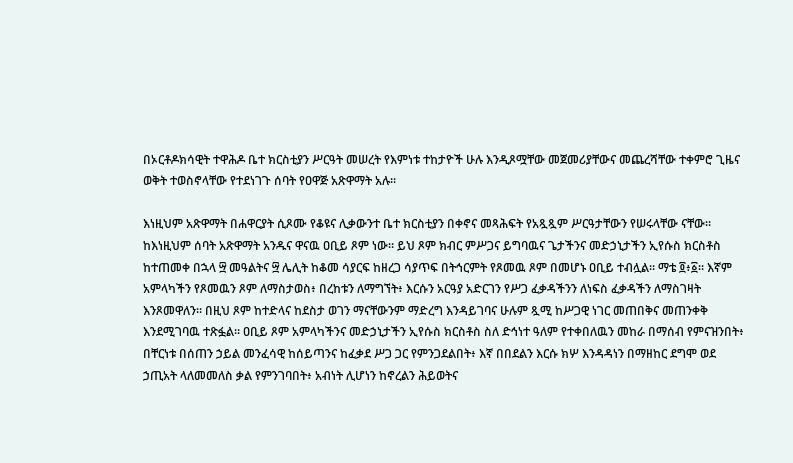በኦርቶዶክሳዊት ተዋሕዶ ቤተ ክርስቲያን ሥርዓት መሠረት የእምነቱ ተከታዮች ሁሉ እንዲጾሟቸው መጀመሪያቸውና መጨረሻቸው ተቀምሮ ጊዜና ወቅት ተወስኖላቸው የተደነገጉ ሰባት የዐዋጅ አጽዋማት አሉ።

እነዚህም አጽዋማት በሐዋርያት ሲጾሙ የቆዩና ሊቃውንተ ቤተ ክርስቲያን በቀኖና መጻሕፍት የአጿጿም ሥርዓታቸውን የሠሩላቸው ናቸው። ከእነዚህም ሰባት አጽዋማት አንዱና ዋናዉ ዐቢይ ጾም ነው። ይህ ጾም ክብር ምሥጋና ይግባዉና ጌታችንና መድኃኒታችን ኢየሱስ ክርስቶስ ከተጠመቀ በኋላ ፵ መዓልትና ፵ ሌሊት ከቆመ ሳያርፍ ከዘረጋ ሳያጥፍ በትኅርምት የጾመዉ ጾም በመሆኑ ዐቢይ ተብሏል። ማቴ ፬፥፩። እኛም አምላካችን የጾመዉን ጾም ለማስታወስ፥ በረከቱን ለማግኘት፥ እርሱን አርዓያ አድርገን የሥጋ ፈቃዳችንን ለነፍስ ፈቃዳችን ለማስገዛት እንጾመዋለን። በዚህ ጾም ከተድላና ከደስታ ወገን ማናቸውንም ማድረግ እንዳይገባና ሁሉም ጿሚ ከሥጋዊ ነገር መጠበቅና መጠንቀቅ እንደሚገባዉ ተጽፏል። ዐቢይ ጾም አምላካችንና መድኃኒታችን ኢየሱስ ክርስቶስ ስለ ድኅነተ ዓለም የተቀበለዉን መከራ በማሰብ የምናዝንበት፥ በቸርነቱ በሰጠን ኃይል መንፈሳዊ ከሰይጣንና ከፈቃደ ሥጋ ጋር የምንጋደልበት፥ እኛ በበደልን እርሱ ክሦ እንዳዳነን በማዘከር ደግሞ ወደ ኃጢአት ላለመመለስ ቃል የምንገባበት፥ አብነት ሊሆነን ከኖረልን ሕይወትና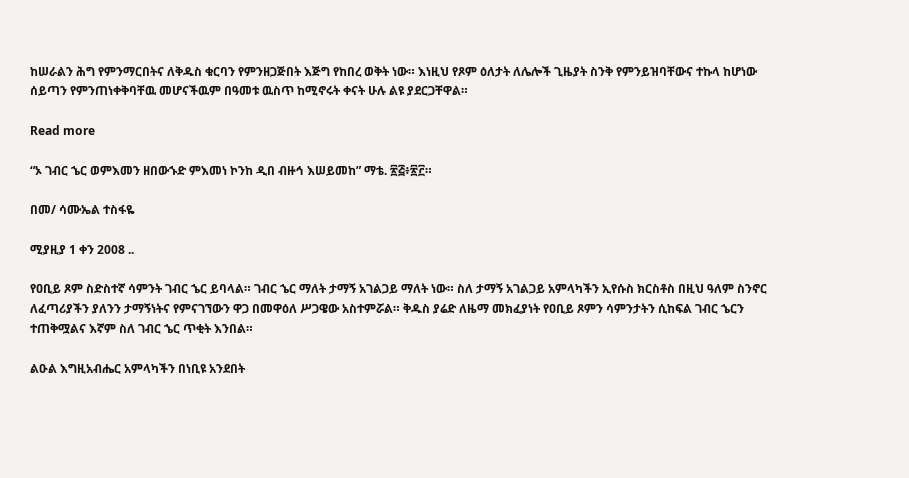ከሠራልን ሕግ የምንማርበትና ለቅዱስ ቁርባን የምንዘጋጅበት እጅግ የከበረ ወቅት ነው። እነዚህ የጾም ዕለታት ለሌሎች ጊዜያት ስንቅ የምንይዝባቸውና ተኩላ ከሆነው ሰይጣን የምንጠነቀቅባቸዉ መሆናችዉም በዓመቱ ዉስጥ ከሚኖሩት ቀናት ሁሉ ልዩ ያደርጋቸዋል።

Read more

“ኦ ገብር ኄር ወምእመን ዘበውኁድ ምእመነ ኮንከ ዲበ ብዙኅ እሠይመከ” ማቴ. ፳፭፥፳፫።

በመ/ ሳሙኤል ተስፋዬ

ሚያዚያ 1 ቀን 2008 ..

የዐቢይ ጾም ስድስተኛ ሳምንት ገብር ኄር ይባላል። ገብር ኄር ማለት ታማኝ አገልጋይ ማለት ነው። ስለ ታማኝ አገልጋይ አምላካችን ኢየሱስ ክርስቶስ በዚህ ዓለም ስንኖር ለፈጣሪያችን ያለንን ታማኝነትና የምናገኘውን ዋጋ በመዋዕለ ሥጋዌው አስተምሯል። ቅዱስ ያሬድ ለዜማ መክፈያነት የዐቢይ ጾምን ሳምንታትን ሲከፍል ገብር ኄርን ተጠቅሟልና እኛም ስለ ገብር ኄር ጥቂት እንበል።

ልዑል እግዚአብሔር አምላካችን በነቢዩ አንደበት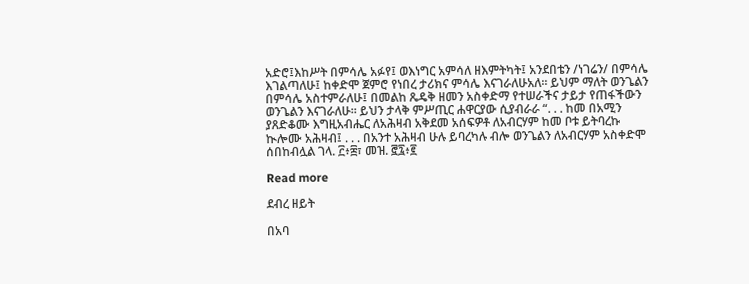አድሮ፤እከሥት በምሳሌ አፉየ፤ ወእነግር አምሳለ ዘእምትካት፤ አንደበቴን /ነገሬን/ በምሳሌ እገልጣለሁ፤ ከቀድሞ ጀምሮ የነበረ ታሪክና ምሳሌ እናገራለሁአለ። ይህም ማለት ወንጌልን በምሳሌ አስተምራለሁ፤ በመልከ ጼዴቅ ዘመን አስቀድማ የተሠራችና ታይታ የጠፋችውን ወንጌልን እናገራለሁ። ይህን ታላቅ ምሥጢር ሐዋርያው ሲያብራራ “. . . ከመ በአሚን ያጸድቆሙ እግዚአብሔር ለአሕዛብ አቅደመ አሰፍዎቶ ለአብርሃም ከመ ቦቱ ይትባረኩ ኲሎሙ አሕዛብ፤ . . . በአንተ አሕዛብ ሁሉ ይባረካሉ ብሎ ወንጌልን ለአብርሃም አስቀድሞ ሰበከብሏል ገላ. ፫፥፰፣ መዝ. ፸፯፥፪

Read more

ደብረ ዘይት

በአባ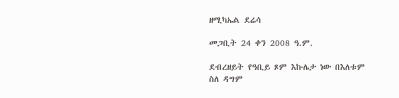ዘሚካኤል ደሬሳ

መጋቢት 24 ቀን 2008 ዓ.ም.

ደብረዘይት የዓቢይ ጾም እኩሌታ ነው በእለቱም ስለ ዳግም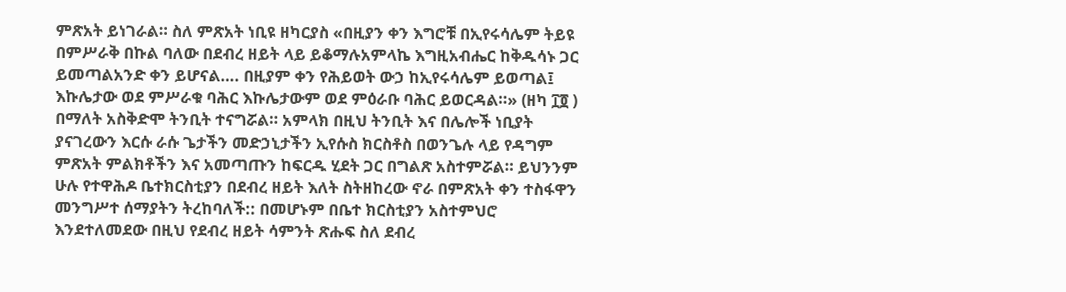ምጽአት ይነገራል። ስለ ምጽአት ነቢዩ ዘካርያስ «በዚያን ቀን እግሮቹ በኢየሩሳሌም ትይዩ በምሥራቅ በኩል ባለው በደብረ ዘይት ላይ ይቆማሉአምላኬ እግዚአብሔር ከቅዱሳኑ ጋር ይመጣልአንድ ቀን ይሆናል…. በዚያም ቀን የሕይወት ውኃ ከኢየሩሳሌም ይወጣል፤ እኩሌታው ወደ ምሥራቁ ባሕር እኩሌታውም ወደ ምዕራቡ ባሕር ይወርዳል።» (ዘካ ፲፬ ) በማለት አስቅድሞ ትንቢት ተናግሯል። አምላክ በዚህ ትንቢት እና በሌሎች ነቢያት ያናገረውን እርሱ ራሱ ጌታችን መድኃኒታችን ኢየሱስ ክርስቶስ በወንጌሉ ላይ የዳግም ምጽአት ምልክቶችን እና አመጣጡን ከፍርዱ ሂደት ጋር በግልጽ አስተምሯል። ይህንንም ሁሉ የተዋሕዶ ቤተክርስቲያን በደብረ ዘይት እለት ስትዘከረው ኖራ በምጽአት ቀን ተስፋዋን መንግሥተ ሰማያትን ትረከባለች:: በመሆኑም በቤተ ክርስቲያን አስተምህሮ እንደተለመደው በዚህ የደብረ ዘይት ሳምንት ጽሑፍ ስለ ደብረ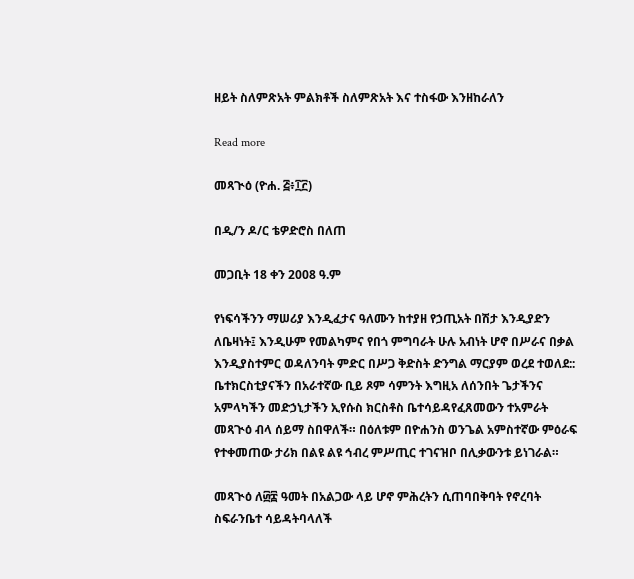ዘይት ስለምጽአት ምልክቶች ስለምጽአት እና ተስፋው እንዘከራለን

Read more

መጻጒዕ (ዮሐ. ፭፥፲፫)

በዲ/ን ዶ/ር ቴዎድሮስ በለጠ

መጋቢት 18 ቀን 2008 ዓ.ም

የነፍሳችንን ማሠሪያ እንዲፈታና ዓለሙን ከተያዘ የኃጢአት በሽታ እንዲያድን ለቤዛነት፤ እንዲሁም የመልካምና የበጎ ምግባራት ሁሉ አብነት ሆኖ በሥራና በቃል እንዲያስተምር ወዳለንባት ምድር በሥጋ ቅድስት ድንግል ማርያም ወረደ ተወለደ:: ቤተክርስቲያናችን በአራተኛው ቢይ ጾም ሳምንት እግዚአ ለሰንበት ጌታችንና አምላካችን መድኃኒታችን ኢየሱስ ክርስቶስ ቤተሳይዳየፈጸመውን ተአምራት መጻጒዕ ብላ ሰይማ ስበዋለች። በዕለቱም በዮሐንስ ወንጌል አምስተኛው ምዕራፍ የተቀመጠው ታሪክ በልዩ ልዩ ኅብረ ምሥጢር ተገናዝቦ በሊቃውንቱ ይነገራል።

መጻጒዕ ለ፴፰ ዓመት በአልጋው ላይ ሆኖ ምሕረትን ሲጠባበቅባት የኖረባት ስፍራንቤተ ሳይዳትባላለች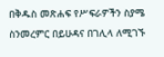በቅዱስ መጽሐፍ የሥፍራዎችን ስያሜ ስንመረምር በይሁዳና በገሊላ ለሚገኙ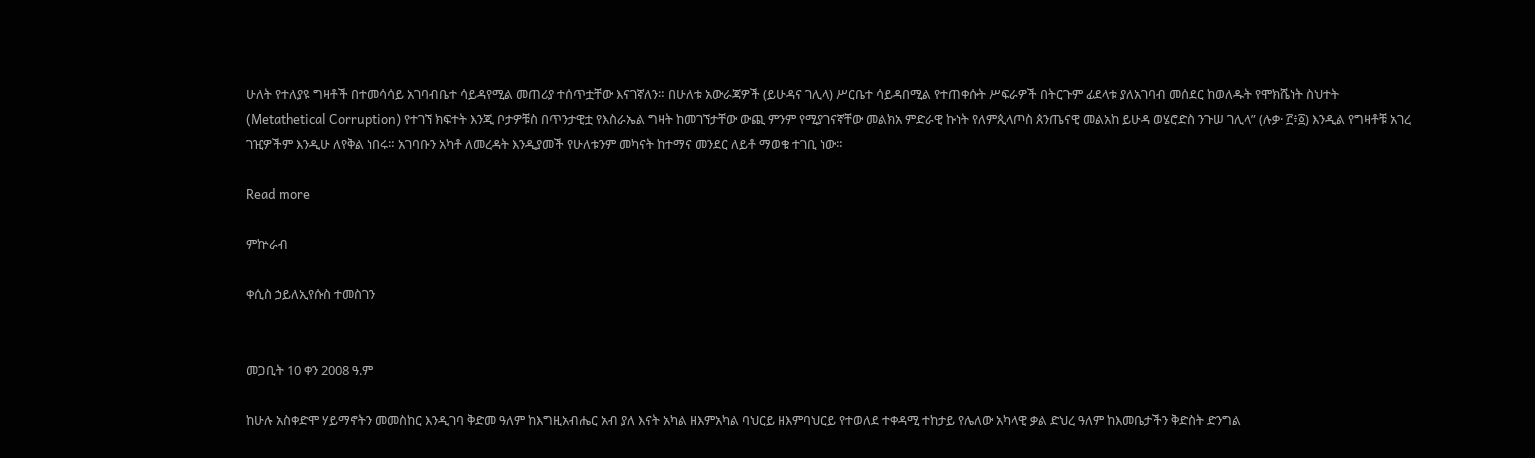ሁለት የተለያዩ ግዛቶች በተመሳሳይ አገባብቤተ ሳይዳየሚል መጠሪያ ተሰጥቷቸው እናገኛለን። በሁለቱ አውራጃዎች (ይሁዳና ገሊላ) ሥርቤተ ሳይዳበሚል የተጠቀሱት ሥፍራዎች በትርጉም ፊደላቱ ያለአገባብ መሰደር ከወለዱት የሞክሼነት ስህተት (Metathetical Corruption) የተገኘ ክፍተት እንጂ ቦታዎቹስ በጥንታዊቷ የእስራኤል ግዛት ከመገኘታቸው ውጪ ምንም የሚያገናኛቸው መልክአ ምድራዊ ኩነት የለምጲላጦስ ጰንጤናዊ መልአከ ይሁዳ ወሄሮድስ ንጉሠ ገሊላ” (ሉቃ· ፫፥፩) እንዲል የግዛቶቹ አገረ ገዢዎችም እንዲሁ ለየቅል ነበሩ። አገባቡን አካቶ ለመረዳት እንዲያመች የሁለቱንም መካናት ከተማና መንደር ለይቶ ማወቁ ተገቢ ነው።

Read more

ምኵራብ

ቀሲስ ኃይለኢየሱስ ተመስገን


መጋቢት 10 ቀን 2008 ዓ.ም

ከሁሉ አስቀድሞ ሃይማኖትን መመስከር እንዲገባ ቅድመ ዓለም ከእግዚአብሔር አብ ያለ እናት አካል ዘእምአካል ባህርይ ዘእምባህርይ የተወለደ ተቀዳሚ ተከታይ የሌለው አካላዊ ቃል ድህረ ዓለም ከእመቤታችን ቅድስት ድንግል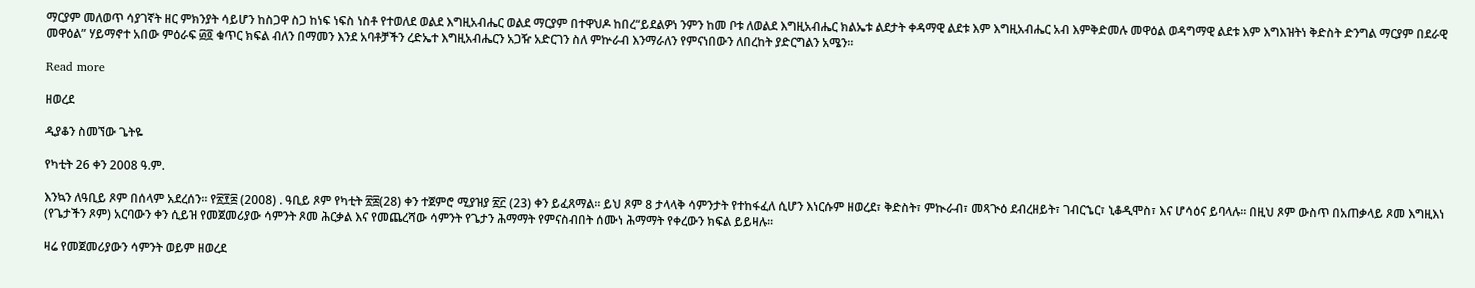ማርያም መለወጥ ሳያገኛት ዘር ምክንያት ሳይሆን ከስጋዋ ስጋ ከነፍ ነፍስ ነስቶ የተወለደ ወልደ እግዚአብሔር ወልደ ማርያም በተዋህዶ ከበረ“ይደልዎነ ንምን ከመ ቦቱ ለወልደ እግዚአብሔር ክልኤቱ ልደታት ቀዳማዊ ልደቱ እም እግዚአብሔር አብ እምቅድመሉ መዋዕል ወዳግማዊ ልደቱ እም እግእዝትነ ቅድስት ድንግል ማርያም በደራዊ መዋዕል” ሃይማኖተ አበው ምዕራፍ ፴፬ ቁጥር ክፍል ብለን በማመን እንደ አባቶቻችን ረድኤተ እግዚአብሔርን አጋዥ አድርገን ስለ ምኵራብ እንማራለን የምናነበውን ለበረከት ያድርግልን አሜን።

Read more

ዘወረደ

ዲያቆን ስመኘው ጌትዬ

የካቲት 26 ቀን 2008 ዓ.ም.

እንኳን ለዓቢይ ጾም በሰላም አደረሰን። የ፳፻፰ (2008) . ዓቢይ ጾም የካቲት ፳፰(28) ቀን ተጀምሮ ሚያዝያ ፳፫ (23) ቀን ይፈጸማል። ይህ ጾም 8 ታላላቅ ሳምንታት የተከፋፈለ ሲሆን እነርሱም ዘወረደ፣ ቅድስት፣ ምኲራብ፣ መጻጒዕ ደብረዘይት፣ ገብርኄር፣ ኒቆዲሞስ፣ እና ሆሳዕና ይባላሉ፡፡ በዚህ ጾም ውስጥ በአጠቃላይ ጾመ እግዚእነ (የጌታችን ጾም) አርባውን ቀን ሲይዝ የመጀመሪያው ሳምንት ጾመ ሕርቃል እና የመጨረሻው ሳምንት የጌታን ሕማማት የምናስብበት ሰሙነ ሕማማት የቀረውን ክፍል ይይዛሉ፡፡

ዛሬ የመጀመሪያውን ሳምንት ወይም ዘወረደ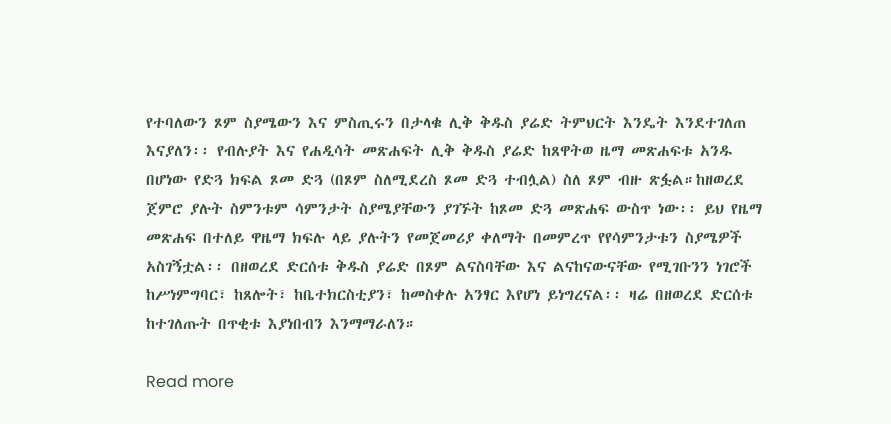የተባለውን ጾም ስያሜውን እና ምስጢሩን በታላቁ ሊቅ ቅዱስ ያሬድ ትምህርት እንዴት እንደተገለጠ እናያለን፡፡ የብሉያት እና የሐዲሳት መጽሐፍት ሊቅ ቅዱስ ያሬድ ከጸዋትወ ዜማ መጽሐፍቱ አንዱ በሆነው የድጓ ክፍል ጾመ ድጓ (በጾም ስለሚደረስ ጾመ ድጓ ተብሏል) ስለ ጾም ብዙ ጽፏል።ከዘወረደ ጀምሮ ያሉት ስምንቱም ሳምንታት ስያሜያቸውን ያገኙት ከጾመ ድጓ መጽሐፍ ውስጥ ነው፡፡ ይህ የዜማ መጽሐፍ በተለይ ዋዜማ ክፍሉ ላይ ያሉትን የመጀመሪያ ቀለማት በመምረጥ የየሳምንታቱን ስያሜዎች አስገኝቷል፡፡ በዘወረደ ድርሰቱ ቅዱስ ያሬድ በጾም ልናስባቸው እና ልናከናውናቸው የሚገቡንን ነገሮች ከሥነምግባር፣ ከጸሎት፣ ከቤተክርስቲያን፣ ከመስቀሉ አንፃር እየሆነ ይነግረናል፡፡ ዛሬ በዘወረደ ድርሰቱ ከተገለጡት በጥቂቱ እያነበብን እንማማራለን።

Read more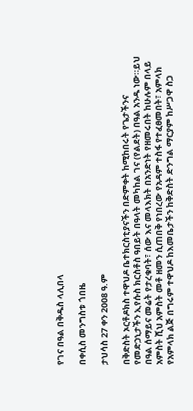የገና በዓል በቅዱስ ላሊበላ

በቀሲስ መንግስቱ ጎበዜ

ታህሳስ 27 ቀን 2008 ዓ.ም

በቅድስት ኦርቶዶክስ ተዋህዶ ቤተክርስቲያናችን በድምቀት ከሚከበሩት የጌታችንና የመድኃኒታችን ኢየሱስ ክርስቶስ ዓበይት በዓላት መካከል ገና (የልደት) በዓል አንዱ ነው።ይህ በዓል ሰማይና መሬት የታረቁባት፣ ሰው እና መላእክት በአንድነት የዘመሩበት ከሁሉም በላይ አምስት ሺህ አምስት መቶ ዘመን ሲጠበቅ የነበረው የአዳም ተስፋ የተፈፀመበት፣ አምላክ የአምላክ ልጅ በግሩም ተዋህዶ ከእመቤታችን ከቅድስት ድንግል ማርያም ከሥጋዋ ስጋ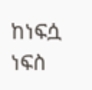ከነፍሷ ነፍስ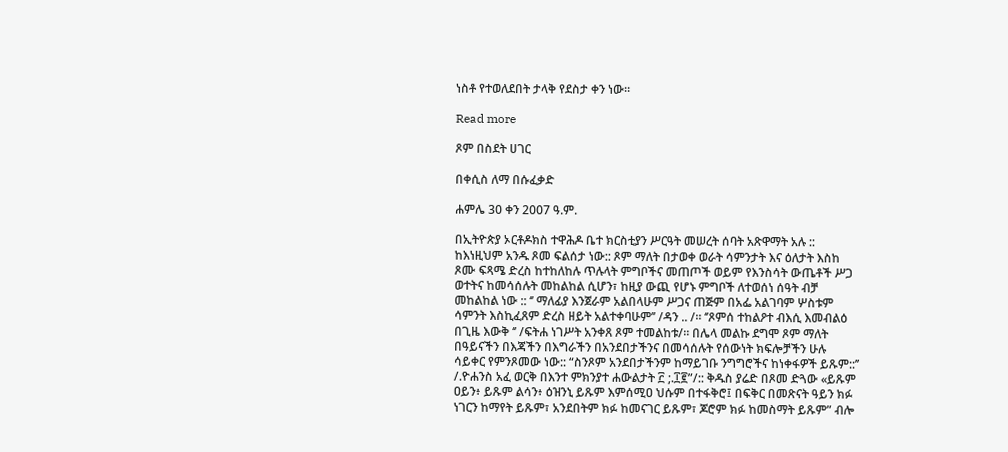ነስቶ የተወለደበት ታላቅ የደስታ ቀን ነው።

Read more

ጾም በስደት ሀገር

በቀሲስ ለማ በሱፈቃድ

ሐምሌ 30 ቀን 2007 ዓ.ም.

በኢትዮጵያ ኦርቶዶክስ ተዋሕዶ ቤተ ክርስቲያን ሥርዓት መሠረት ሰባት አጽዋማት አሉ :: ከእነዚህም አንዱ ጾመ ፍልሰታ ነው:: ጾም ማለት በታወቀ ወራት ሳምንታት እና ዕለታት እስከ ጾሙ ፍጻሜ ድረስ ከተከለከሉ ጥሉላት ምግቦችና መጠጦች ወይም የእንስሳት ውጤቶች ሥጋ ወተትና ከመሳሰሉት መከልከል ሲሆን፣ ከዚያ ውጪ የሆኑ ምግቦች ለተወሰነ ሰዓት ብቻ መከልከል ነው :: ‘’ ማለፊያ እንጀራም አልበላሁም ሥጋና ጠጅም በአፌ አልገባም ሦስቱም ሳምንት እስኪፈጸም ድረስ ዘይት አልተቀባሁም’’ /ዳን .. /። ‘’ጾምሰ ተከልዖተ ብእሲ እመብልዕ በጊዜ እውቅ ‘’ /ፍትሐ ነገሥት አንቀጸ ጾም ተመልከቱ/። በሌላ መልኩ ደግሞ ጾም ማለት በዓይናችን በእጃችን በእግራችን በአንደበታችንና በመሳሰሉት የሰውነት ክፍሎቻችን ሁሉ ሳይቀር የምንጾመው ነው:: “ስንጾም አንደበታችንም ከማይገቡ ንግግሮችና ከነቀፋዎች ይጹም::’’ /.ዮሐንስ አፈ ወርቅ በእንተ ምክንያተ ሐውልታት ፫ ;.፲፪”/:: ቅዱስ ያሬድ በጾመ ድጓው «ይጹም ዐይን፥ ይጹም ልሳን፥ ዕዝንኒ ይጹም እምሰሚዐ ህሱም በተፋቅሮ፤ በፍቅር በመጽናት ዓይን ክፉ ነገርን ከማየት ይጹም፣ አንደበትም ክፉ ከመናገር ይጹም፣ ጆሮም ክፉ ከመስማት ይጹም” ብሎ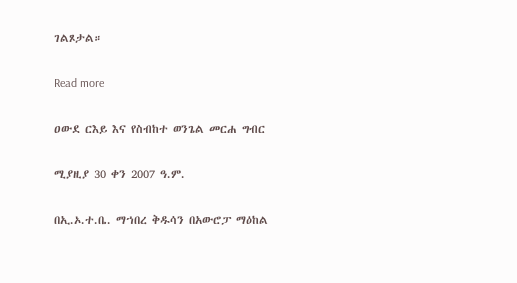ገልጾታል።

Read more

ዐውደ ርእይ እና የስብከተ ወንጌል መርሐ ግብር

ሚያዚያ 30 ቀን 2007 ዓ.ም.

በኢ.ኦ.ተ.ቤ. ማኀበረ ቅዱሳን በአውሮፓ ማዕከል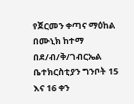የጀርመን ቀጣና ማዕከል በሙኒክ ከተማ በደ/ብ/ቅ/ገብርኤል ቤተክርስቲያን ግንቦት 15 እና 16 ቀን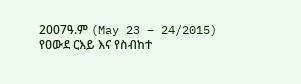2007ዓ.ም (May 23 – 24/2015) የዐውደ ርእይ እና የስብከተ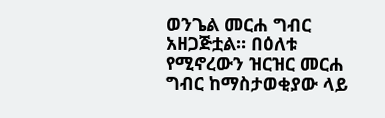ወንጌል መርሐ ግብር አዘጋጅቷል። በዕለቱ የሚኖረውን ዝርዝር መርሐ ግብር ከማስታወቂያው ላይ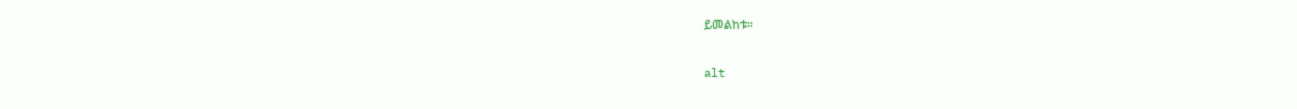ይመልከቱ።

alt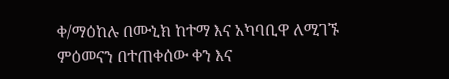ቀ/ማዕከሉ በሙኒክ ከተማ እና አካባቢዋ ለሚገኙ ምዕመናን በተጠቀሰው ቀን እና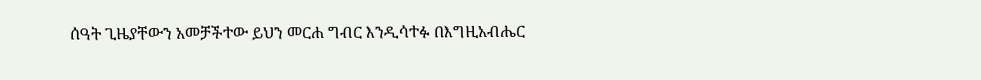ሰዓት ጊዜያቸውን አመቻችተው ይህን መርሐ ግብር እንዲሳተፉ በእግዚአብሔር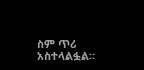ስም ጥሪ አስተላልፏል።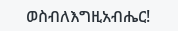ወስብለእግዚአብሔር!